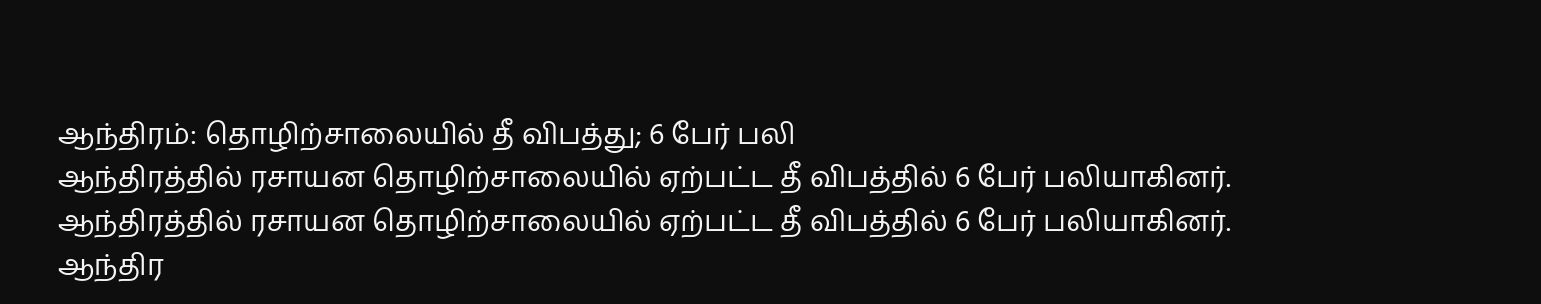ஆந்திரம்: தொழிற்சாலையில் தீ விபத்து; 6 பேர் பலி
ஆந்திரத்தில் ரசாயன தொழிற்சாலையில் ஏற்பட்ட தீ விபத்தில் 6 பேர் பலியாகினர்.
ஆந்திரத்தில் ரசாயன தொழிற்சாலையில் ஏற்பட்ட தீ விபத்தில் 6 பேர் பலியாகினர்.
ஆந்திர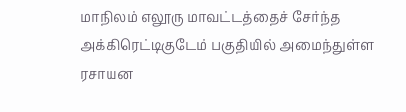மாநிலம் எலூரு மாவட்டத்தைச் சேர்ந்த அக்கிரெட்டிகுடேம் பகுதியில் அமைந்துள்ள ரசாயன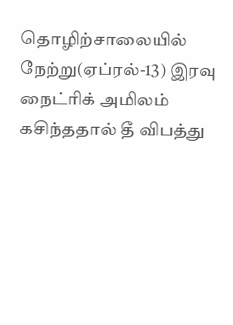தொழிற்சாலையில் நேற்று(ஏப்ரல்-13) இரவு நைட்ரிக் அமிலம் கசிந்ததால் தீ விபத்து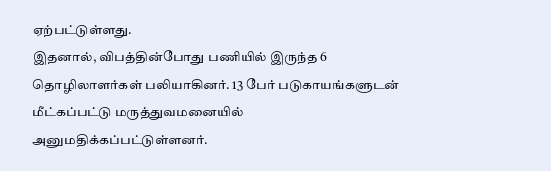ஏற்பட்டுள்ளது.
இதனால், விபத்தின்போது பணியில் இருந்த 6 தொழிலாளர்கள் பலியாகினர். 13 பேர் படுகாயங்களுடன் மீட்கப்பட்டு மருத்துவமனையில் அனுமதிக்கப்பட்டுள்ளனர்.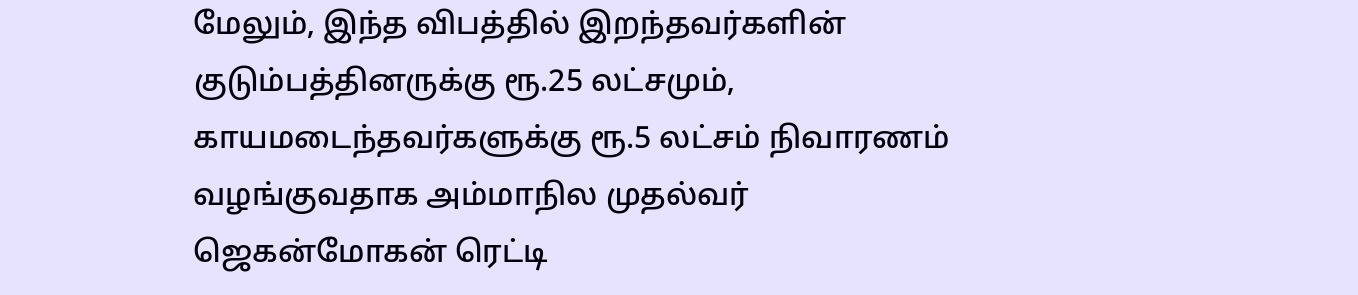மேலும், இந்த விபத்தில் இறந்தவர்களின் குடும்பத்தினருக்கு ரூ.25 லட்சமும், காயமடைந்தவர்களுக்கு ரூ.5 லட்சம் நிவாரணம் வழங்குவதாக அம்மாநில முதல்வர் ஜெகன்மோகன் ரெட்டி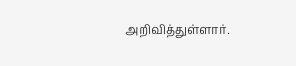அறிவித்துள்ளார்.